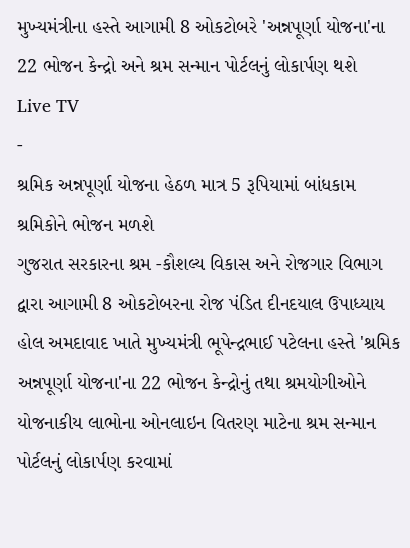મુખ્યમંત્રીના હસ્તે આગામી 8 ઓકટોબરે 'અન્નપૂર્ણા યોજના'ના 22 ભોજન કેન્દ્રો અને શ્રમ સન્માન પોર્ટલનું લોકાર્પણ થશે
Live TV
-
શ્રમિક અન્નપૂર્ણા યોજના હેઠળ માત્ર 5 રૂપિયામાં બાંધકામ શ્રમિકોને ભોજન મળશે
ગુજરાત સરકારના શ્રમ -કૌશલ્ય વિકાસ અને રોજગાર વિભાગ દ્વારા આગામી 8 ઓકટોબરના રોજ પંડિત દીનદયાલ ઉપાધ્યાય હોલ અમદાવાદ ખાતે મુખ્યમંત્રી ભૂપેન્દ્રભાઈ પટેલના હસ્તે 'શ્રમિક અન્નપૂર્ણા યોજના'ના 22 ભોજન કેન્દ્રોનું તથા શ્રમયોગીઓને યોજનાકીય લાભોના ઓનલાઇન વિતરણ માટેના શ્રમ સન્માન પોર્ટલનું લોકાર્પણ કરવામાં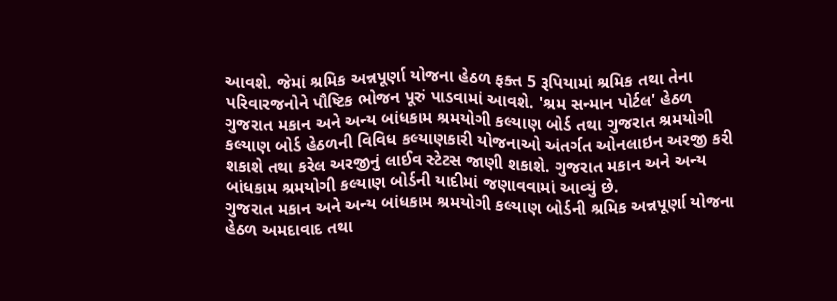આવશે. જેમાં શ્રમિક અન્નપૂર્ણા યોજના હેઠળ ફક્ત 5 રૂપિયામાં શ્રમિક તથા તેના પરિવારજનોને પૌષ્ટિક ભોજન પૂરું પાડવામાં આવશે. 'શ્રમ સન્માન પોર્ટલ' હેઠળ ગુજરાત મકાન અને અન્ય બાંધકામ શ્રમયોગી કલ્યાણ બોર્ડ તથા ગુજરાત શ્રમયોગી કલ્યાણ બોર્ડ હેઠળની વિવિધ કલ્યાણકારી યોજનાઓ અંતર્ગત ઓનલાઇન અરજી કરી શકાશે તથા કરેલ અરજીનું લાઈવ સ્ટેટસ જાણી શકાશે. ગુજરાત મકાન અને અન્ય બાંધકામ શ્રમયોગી કલ્યાણ બોર્ડની યાદીમાં જણાવવામાં આવ્યું છે.
ગુજરાત મકાન અને અન્ય બાંધકામ શ્રમયોગી કલ્યાણ બોર્ડની શ્રમિક અન્નપૂર્ણા યોજના હેઠળ અમદાવાદ તથા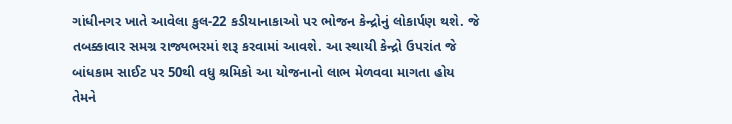ગાંધીનગર ખાતે આવેલા કુલ-22 કડીયાનાકાઓ પર ભોજન કેન્દ્રોનું લોકાર્પણ થશે. જે તબક્કાવાર સમગ્ર રાજ્યભરમાં શરૂ કરવામાં આવશે. આ સ્થાયી કેન્દ્રો ઉપરાંત જે બાંધકામ સાઈટ પર 50થી વધુ શ્રમિકો આ યોજનાનો લાભ મેળવવા માગતા હોય તેમને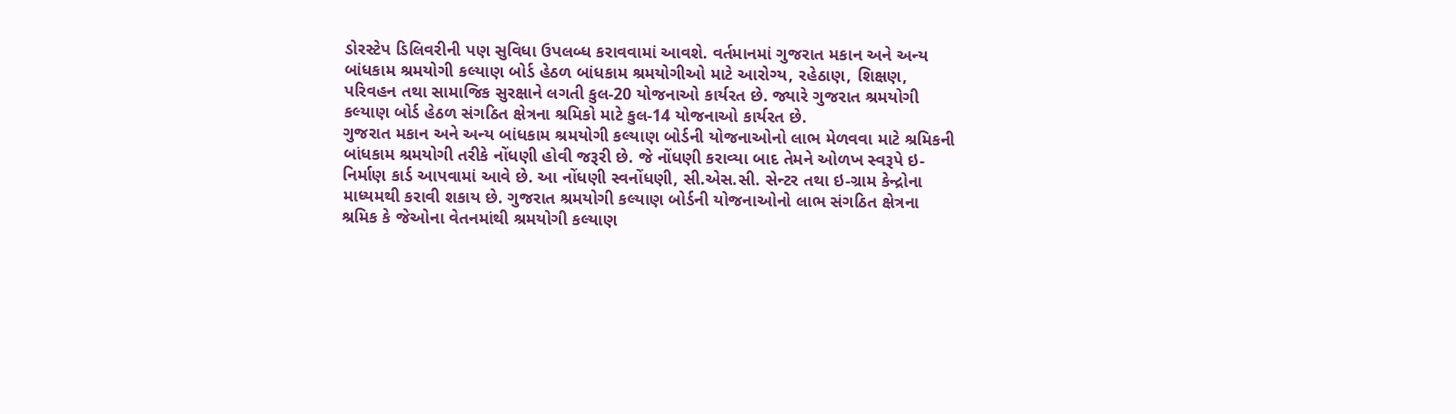ડોરસ્ટેપ ડિલિવરીની પણ સુવિધા ઉપલબ્ધ કરાવવામાં આવશે. વર્તમાનમાં ગુજરાત મકાન અને અન્ય બાંધકામ શ્રમયોગી કલ્યાણ બોર્ડ હેઠળ બાંધકામ શ્રમયોગીઓ માટે આરોગ્ય, રહેઠાણ, શિક્ષણ, પરિવહન તથા સામાજિક સુરક્ષાને લગતી કુલ-20 યોજનાઓ કાર્યરત છે. જ્યારે ગુજરાત શ્રમયોગી કલ્યાણ બોર્ડ હેઠળ સંગઠિત ક્ષેત્રના શ્રમિકો માટે કુલ-14 યોજનાઓ કાર્યરત છે.
ગુજરાત મકાન અને અન્ય બાંધકામ શ્રમયોગી કલ્યાણ બોર્ડની યોજનાઓનો લાભ મેળવવા માટે શ્રમિકની બાંધકામ શ્રમયોગી તરીકે નોંધણી હોવી જરૂરી છે. જે નોંધણી કરાવ્યા બાદ તેમને ઓળખ સ્વરૂપે ઇ-નિર્માણ કાર્ડ આપવામાં આવે છે. આ નોંધણી સ્વનોંધણી, સી.એસ.સી. સેન્ટર તથા ઇ-ગ્રામ કેન્દ્રોના માધ્યમથી કરાવી શકાય છે. ગુજરાત શ્રમયોગી કલ્યાણ બોર્ડની યોજનાઓનો લાભ સંગઠિત ક્ષેત્રના શ્રમિક કે જેઓના વેતનમાંથી શ્રમયોગી કલ્યાણ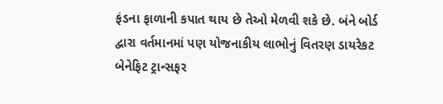ફંડના ફાળાની કપાત થાય છે તેઓ મેળવી શકે છે. બંને બોર્ડ દ્વારા વર્તમાનમાં પણ યોજનાકીય લાભોનું વિતરણ ડાયરેકટ બેનેફિટ ટ્રાન્સફર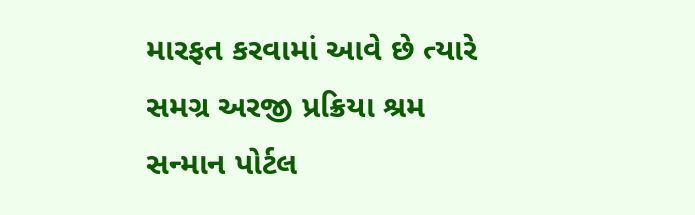મારફત કરવામાં આવે છે ત્યારે સમગ્ર અરજી પ્રક્રિયા શ્રમ સન્માન પોર્ટલ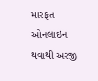મારફત ઓનલાઇન થવાથી અરજી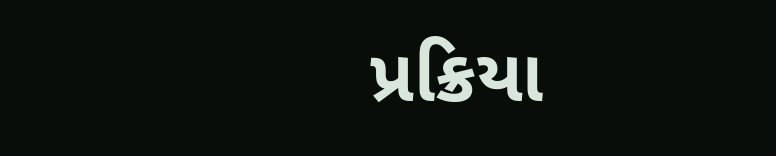પ્રક્રિયા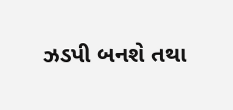ઝડપી બનશે તથા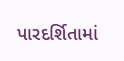પારદર્શિતામાં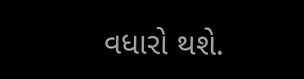વધારો થશે.